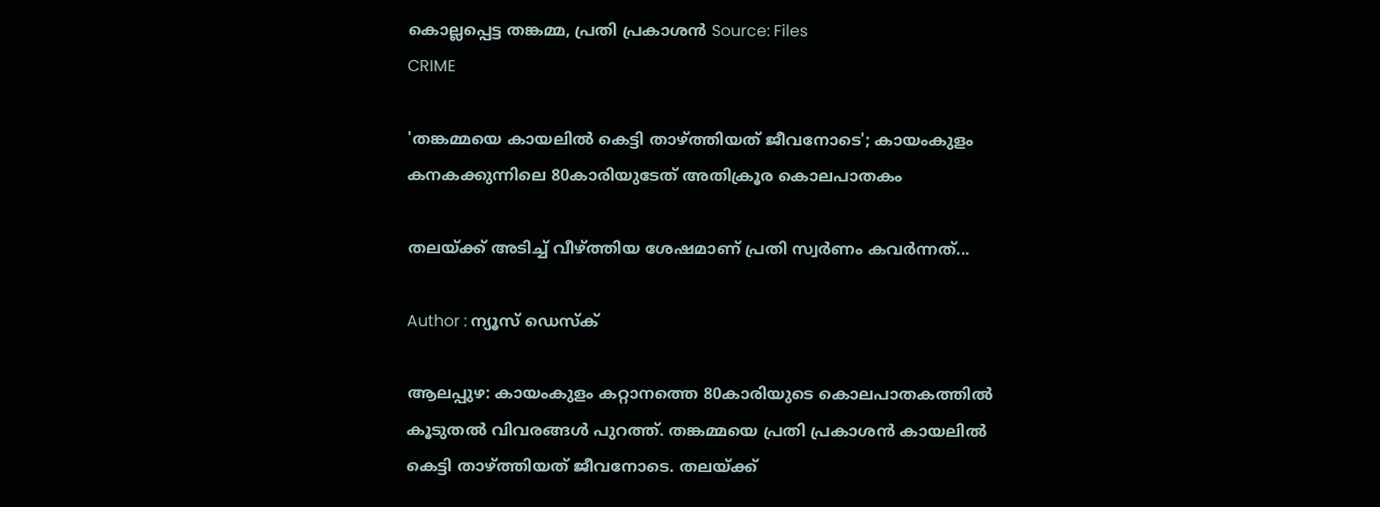കൊല്ലപ്പെട്ട തങ്കമ്മ, പ്രതി പ്രകാശൻ Source: Files
CRIME

'തങ്കമ്മയെ കായലിൽ കെട്ടി താഴ്ത്തിയത് ജീവനോടെ'; കായംകുളം കനകക്കുന്നിലെ 80കാരിയുടേത് അതിക്രൂര കൊലപാതകം

തലയ്ക്ക് അടിച്ച് വീഴ്ത്തിയ ശേഷമാണ് പ്രതി സ്വർണം കവർന്നത്...

Author : ന്യൂസ് ഡെസ്ക്

ആലപ്പുഴ: കായംകുളം കറ്റാനത്തെ 80കാരിയുടെ കൊലപാതകത്തിൽ കൂടുതൽ വിവരങ്ങൾ പുറത്ത്. തങ്കമ്മയെ പ്രതി പ്രകാശൻ കായലിൽ കെട്ടി താഴ്ത്തിയത് ജീവനോടെ. തലയ്ക്ക്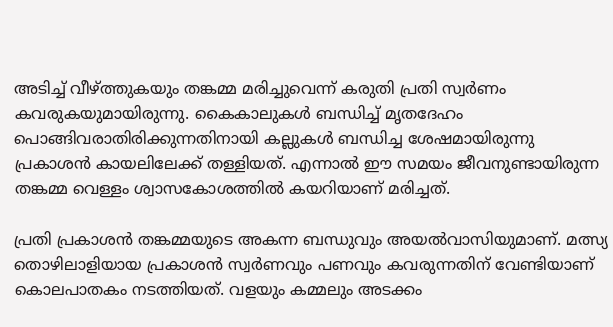അടിച്ച് വീഴ്ത്തുകയും തങ്കമ്മ മരിച്ചുവെന്ന് കരുതി പ്രതി സ്വർണം കവരുകയുമായിരുന്നു. കൈകാലുകൾ ബന്ധിച്ച് മൃതദേഹം പൊങ്ങിവരാതിരിക്കുന്നതിനായി കല്ലുകൾ ബന്ധിച്ച ശേഷമായിരുന്നു പ്രകാശൻ കായലിലേക്ക് തള്ളിയത്. എന്നാൽ ഈ സമയം ജീവനുണ്ടായിരുന്ന തങ്കമ്മ വെള്ളം ശ്വാസകോശത്തിൽ കയറിയാണ് മരിച്ചത്.

പ്രതി പ്രകാശൻ തങ്കമ്മയുടെ അകന്ന ബന്ധുവും അയൽവാസിയുമാണ്. മത്സ്യ തൊഴിലാളിയായ പ്രകാശൻ സ്വർണവും പണവും കവരുന്നതിന് വേണ്ടിയാണ് കൊലപാതകം നടത്തിയത്. വളയും കമ്മലും അടക്കം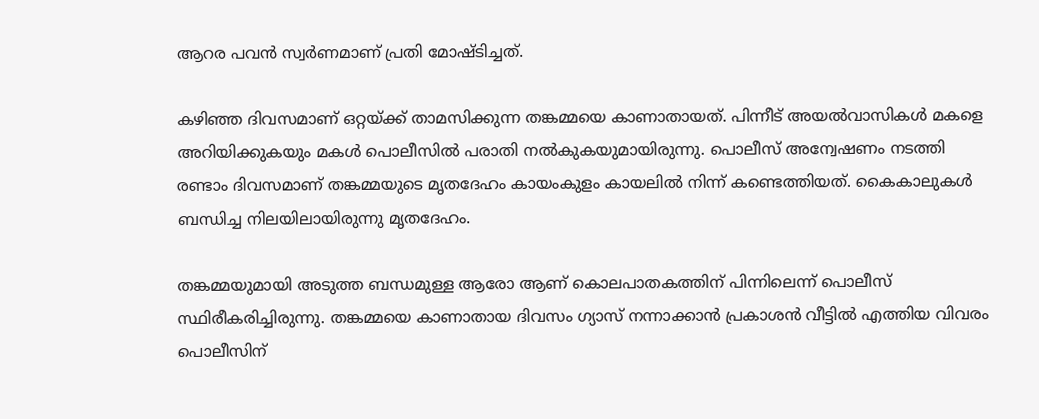ആറര പവൻ സ്വർണമാണ് പ്രതി മോഷ്ടിച്ചത്.

കഴിഞ്ഞ ദിവസമാണ് ഒറ്റയ്ക്ക് താമസിക്കുന്ന തങ്കമ്മയെ കാണാതായത്. പിന്നീട് അയൽവാസികൾ മകളെ അറിയിക്കുകയും മകൾ പൊലീസിൽ പരാതി നൽകുകയുമായിരുന്നു. പൊലീസ് അന്വേഷണം നടത്തി രണ്ടാം ദിവസമാണ് തങ്കമ്മയുടെ മൃതദേഹം കായംകുളം കായലിൽ നിന്ന് കണ്ടെത്തിയത്. കൈകാലുകൾ ബന്ധിച്ച നിലയിലായിരുന്നു മൃതദേഹം.

തങ്കമ്മയുമായി അടുത്ത ബന്ധമുള്ള ആരോ ആണ് കൊലപാതകത്തിന് പിന്നിലെന്ന് പൊലീസ് സ്ഥിരീകരിച്ചിരുന്നു. തങ്കമ്മയെ കാണാതായ ദിവസം ഗ്യാസ് നന്നാക്കാൻ പ്രകാശൻ വീട്ടിൽ എത്തിയ വിവരം പൊലീസിന്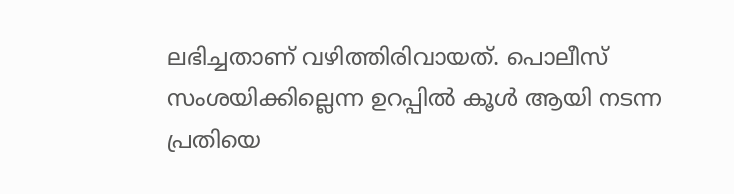ലഭിച്ചതാണ് വഴിത്തിരിവായത്. പൊലീസ് സംശയിക്കില്ലെന്ന ഉറപ്പിൽ കൂൾ ആയി നടന്ന പ്രതിയെ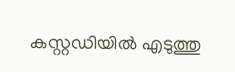കസ്റ്റഡിയിൽ എടുത്തു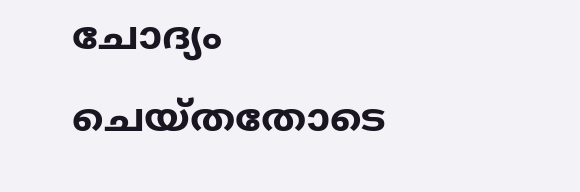ചോദ്യം ചെയ്തതോടെ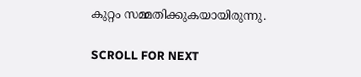കുറ്റം സമ്മതിക്കുകയായിരുന്നു.

SCROLL FOR NEXT